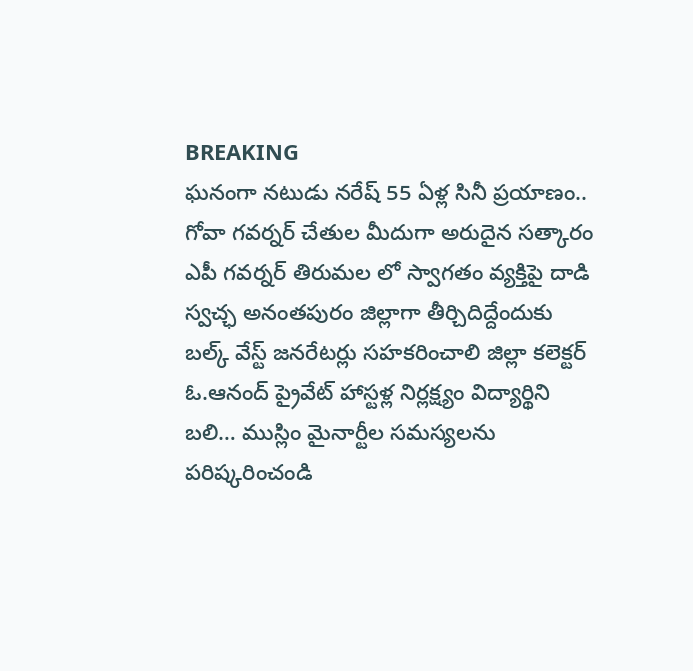BREAKING
ఘనంగా నటుడు నరేష్ 55 ఏళ్ల సినీ ప్రయాణం.. గోవా గవర్నర్ చేతుల మీదుగా అరుదైన సత్కారం ఎపీ గవర్నర్ తిరుమల లో స్వాగతం వ్యక్తిపై దాడి స్వచ్ఛ అనంతపురం జిల్లాగా తీర్చిదిద్దేందుకు బల్క్ వేస్ట్ జనరేటర్లు సహకరించాలి జిల్లా కలెక్టర్ ఓ.ఆనంద్ ప్రైవేట్ హాస్టళ్ల నిర్లక్ష్యం విద్యార్థిని బలి… ముస్లిం మైనార్టీల సమస్యలను పరిష్కరించండి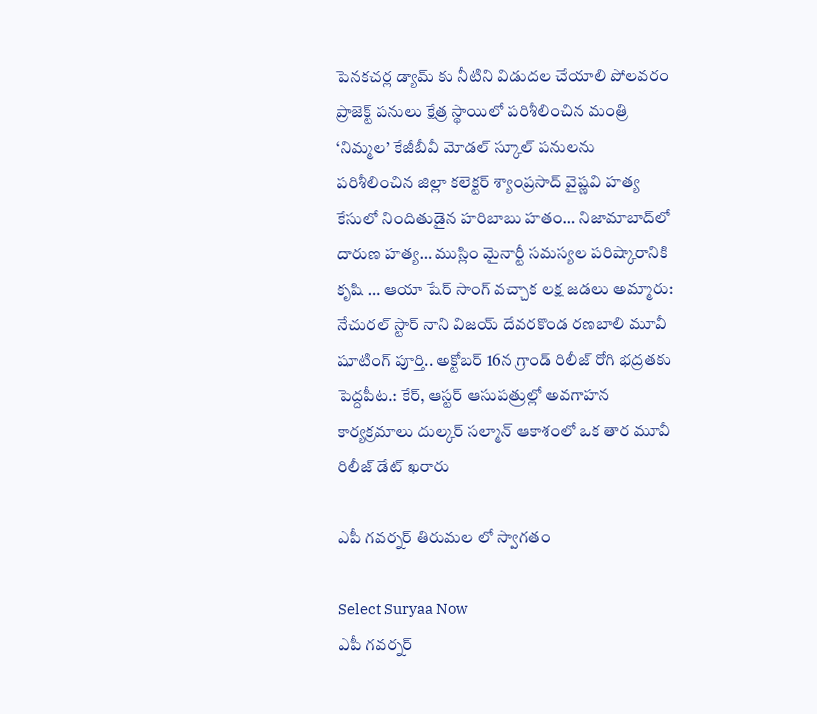పెనకచర్ల డ్యామ్ కు నీటిని విడుదల చేయాలి పోలవరం ప్రాజెక్ట్ పనులు క్షేత్ర స్థాయిలో పరిశీలించిన మంత్రి ‘నిమ్మల’ కేజీబీవీ మోడల్ స్కూల్ పనులను పరిశీలించిన జిల్లా కలెక్టర్ శ్యాంప్రసాద్ వైష్ణవి హత్య కేసులో నిందితుడైన హరిబాబు హతం… నిజామాబాద్‌లో దారుణ హత్య… ముస్లిం మైనార్టీ సమస్యల పరిష్కారానికి కృషి … ఆయా షేర్ సాంగ్ వచ్చాక లక్ష జడలు అమ్మారు: నేచురల్ స్టార్ నాని విజయ్ దేవరకొండ రణబాలి మూవీ షూటింగ్ పూర్తి.. అక్టోబర్ 16న గ్రాండ్ రిలీజ్ రోగి భద్రతకు పెద్దపీట.: కేర్, ఆస్టర్ ఆసుపత్రుల్లో అవగాహన కార్యక్రమాలు దుల్కర్ సల్మాన్ ఆకాశంలో ఒక తార మూవీ రిలీజ్ డేట్ ఖరారు

ఎపీ గవర్నర్ తిరుమల లో స్వాగతం

Select Suryaa Now
ఎపీ గవర్నర్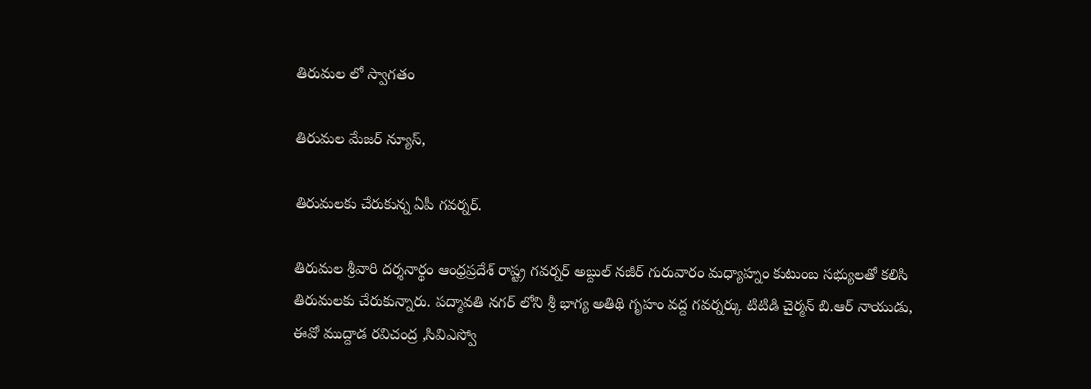తిరుమల లో స్వాగతం

తిరుమల మేజర్ న్యూస్,

తిరుమలకు చేరుకున్న ఏపీ గవర్నర్.

తిరుమల శ్రీవారి దర్శనార్థం ఆంధ్రప్రదేశ్ రాష్ట్ర గవర్నర్ అబ్దుల్ నజీర్ గురువారం మధ్యాహ్నం కుటుంబ సభ్యులతో కలిసి తిరుమలకు చేరుకున్నారు. పద్మావతి నగర్ లోని శ్రీ భాగ్య అతిథి గృహం వద్ద గవర్నర్కు టిటిడి చైర్మన్ బి.ఆర్ నాయుడు, ఈవో ముద్దాడ రవిచంద్ర ,సివిఎస్వో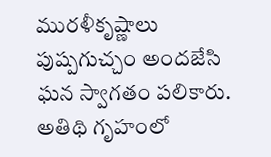మురళీకృష్ణాలు పుష్పగుచ్చం అందజేసి ఘన స్వాగతం పలికారు. అతిథి గృహంలో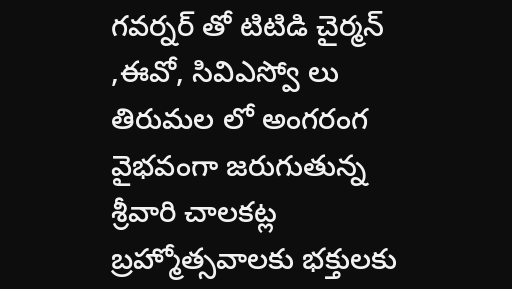గవర్నర్ తో టిటిడి చైర్మన్ ,ఈవో, సివిఎస్వో లు తిరుమల లో అంగరంగ వైభవంగా జరుగుతున్న శ్రీవారి చాలకట్ల బ్రహ్మోత్సవాలకు భక్తులకు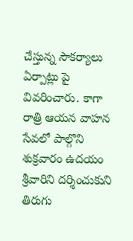చేస్తున్న సౌకర్యాలు ఏర్పాట్లు పై వివరించారు. కాగా రాత్రి ఆయన వాహన సేవలో పాల్గొని శుక్రవారం ఉదయం శ్రీవారిని దర్శించుకుని తిరుగు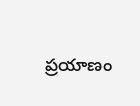ప్రయాణం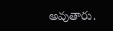అవుతారు.